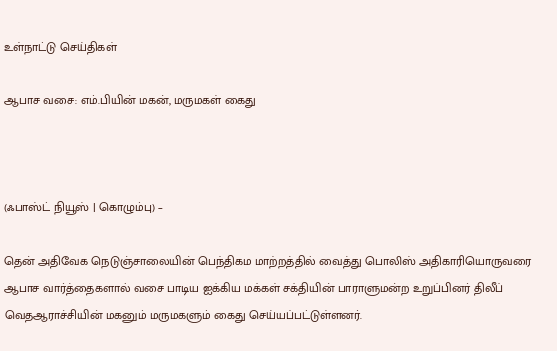உள்நாட்டு செய்திகள்

ஆபாச வசை: எம்.பியின் மகன், மருமகள் கைது



(ஃபாஸ்ட் நியூஸ் | கொழும்பு) –

தென் அதிவேக நெடுஞ்சாலையின் பெந்திகம மாற்றத்தில் வைத்து பொலிஸ் அதிகாரியொருவரை ஆபாச வார்த்தைகளால் வசை பாடிய ஐக்கிய மக்கள் சக்தியின் பாராளுமன்ற உறுப்பினர் திலீப் வெதஆராச்சியின் மகனும் மருமகளும் கைது செய்யப்பட்டுள்ளனர்.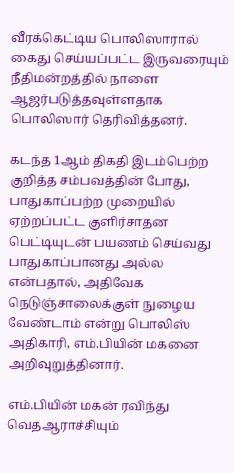வீரக்கெட்டிய பொலிஸாரால் கைது செய்யப்பட்ட இருவரையும் நீதிமன்றத்தில் நாளை ஆஜர்படுத்தவுள்ளதாக பொலிஸார் தெரிவித்தனர்.

கடந்த 1ஆம் திகதி இடம்பெற்ற குறித்த சம்பவத்தின் போது, பாதுகாப்பற்ற முறையில் ஏற்றப்பட்ட குளிர்சாதன பெட்டியுடன் பயணம் செய்வது பாதுகாப்பானது அல்ல என்பதால், அதிவேக நெடுஞ்சாலைக்குள் நுழைய வேண்டாம் என்று பொலிஸ் அதிகாரி, எம்.பியின் மகனை அறிவுறுத்தினார்.

எம்.பியின் மகன் ரவிந்து வெதஆராச்சியும்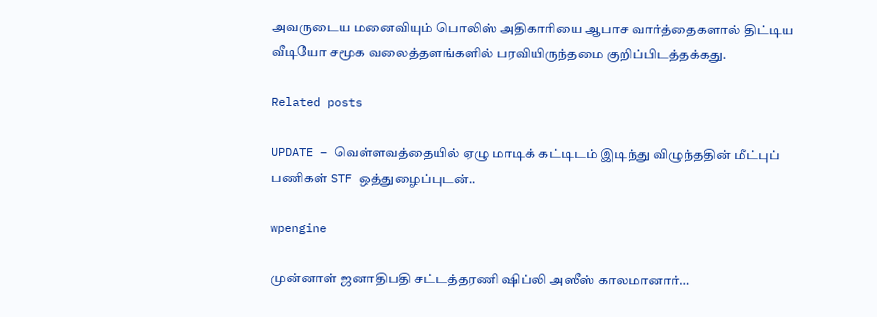அவருடைய மனைவியும் பொலிஸ் அதிகாரியை ஆபாச வார்த்தைகளால் திட்டிய வீடியோ சமூக வலைத்தளங்களில் பரவியிருந்தமை குறிப்பிடத்தக்கது.

Related posts

UPDATE – வெள்ளவத்தையில் ஏழு மாடிக் கட்டிடம் இடிந்து விழுந்ததின் மீட்புப் பணிகள் STF ஒத்துழைப்புடன்..

wpengine

முன்னாள் ஜனாதிபதி சட்டத்தரணி ஷிப்லி அஸீஸ் காலமானார்…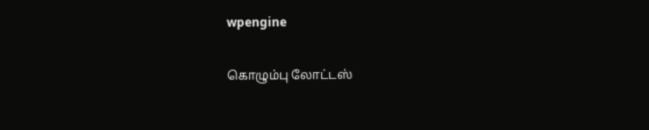wpengine

கொழும்பு லோட்டஸ்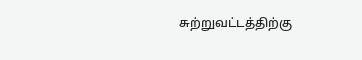சுற்றுவட்டத்திற்கு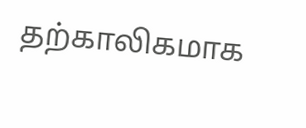தற்காலிகமாக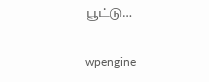பூட்டு…

wpengine